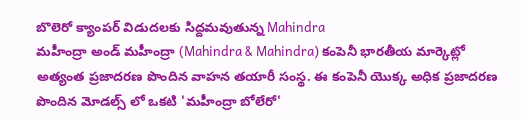బొలెరో క్యాంపర్ విడుదలకు సిద్దమవుతున్న Mahindra
మహీంద్రా అండ్ మహీంద్రా (Mahindra & Mahindra) కంపెనీ భారతీయ మార్కెట్లో అత్యంత ప్రజాదరణ పొందిన వాహన తయారీ సంస్థ. ఈ కంపెనీ యొక్క అధిక ప్రజాదరణ పొందిన మోడల్స్ లో ఒకటి 'మహీంద్రా బోలేరో'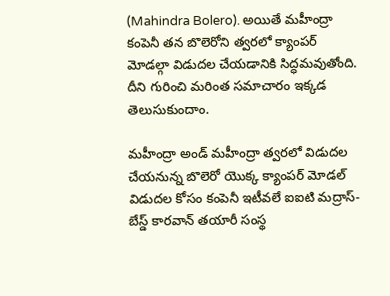(Mahindra Bolero). అయితే మహీంద్రా కంపెనీ తన బొలెరోని త్వరలో క్యాంపర్ మోడల్గా విడుదల చేయడానికి సిద్ధమవుతోంది. దీని గురించి మరింత సమాచారం ఇక్కడ తెలుసుకుందాం.

మహీంద్రా అండ్ మహీంద్రా త్వరలో విడుదల చేయనున్న బొలెరో యొక్క క్యాంపర్ మోడల్ విడుదల కోసం కంపెనీ ఇటీవలే ఐఐటి మద్రాస్-బేస్డ్ కారవాన్ తయారీ సంస్థ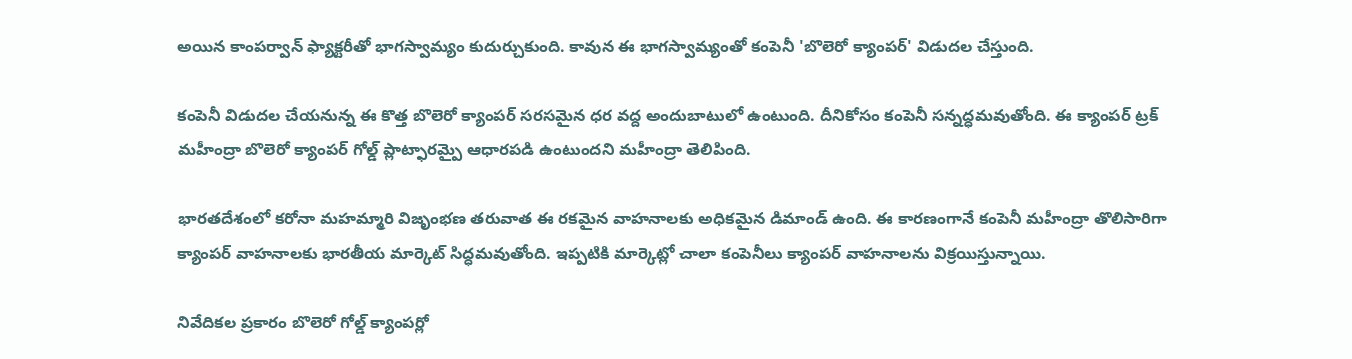అయిన కాంపర్వాన్ ఫ్యాక్టరీతో భాగస్వామ్యం కుదుర్చుకుంది. కావున ఈ భాగస్వామ్యంతో కంపెనీ 'బొలెరో క్యాంపర్' విడుదల చేస్తుంది.

కంపెనీ విడుదల చేయనున్న ఈ కొత్త బొలెరో క్యాంపర్ సరసమైన ధర వద్ద అందుబాటులో ఉంటుంది. దీనికోసం కంపెనీ సన్నద్ధమవుతోంది. ఈ క్యాంపర్ ట్రక్ మహీంద్రా బొలెరో క్యాంపర్ గోల్డ్ ప్లాట్ఫారమ్పై ఆధారపడి ఉంటుందని మహీంద్రా తెలిపింది.

భారతదేశంలో కరోనా మహమ్మారి విజృంభణ తరువాత ఈ రకమైన వాహనాలకు అధికమైన డిమాండ్ ఉంది. ఈ కారణంగానే కంపెనీ మహీంద్రా తొలిసారిగా క్యాంపర్ వాహనాలకు భారతీయ మార్కెట్ సిద్ధమవుతోంది. ఇప్పటికి మార్కెట్లో చాలా కంపెనీలు క్యాంపర్ వాహనాలను విక్రయిస్తున్నాయి.

నివేదికల ప్రకారం బొలెరో గోల్డ్ క్యాంపర్లో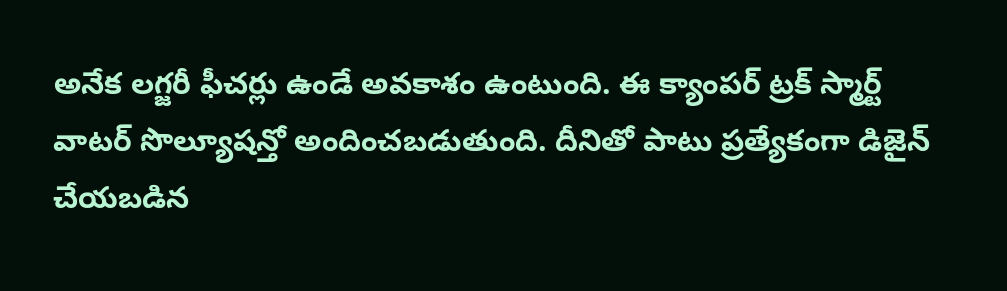అనేక లగ్జరీ ఫీచర్లు ఉండే అవకాశం ఉంటుంది. ఈ క్యాంపర్ ట్రక్ స్మార్ట్ వాటర్ సొల్యూషన్తో అందించబడుతుంది. దీనితో పాటు ప్రత్యేకంగా డిజైన్ చేయబడిన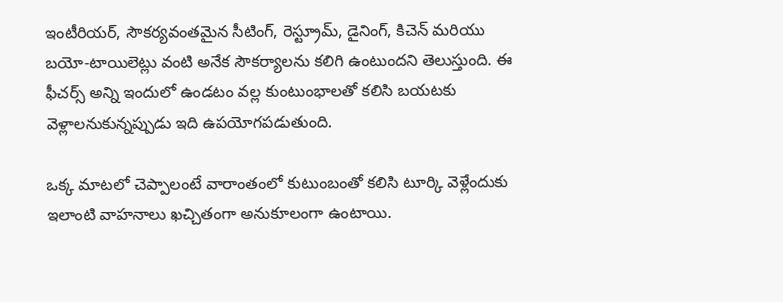ఇంటీరియర్, సౌకర్యవంతమైన సీటింగ్, రెస్ట్రూమ్, డైనింగ్, కిచెన్ మరియు బయో-టాయిలెట్లు వంటి అనేక సౌకర్యాలను కలిగి ఉంటుందని తెలుస్తుంది. ఈ ఫీచర్స్ అన్ని ఇందులో ఉండటం వల్ల కుంటుంభాలతో కలిసి బయటకు వెళ్లాలనుకున్నప్పుడు ఇది ఉపయోగపడుతుంది.

ఒక్క మాటలో చెప్పాలంటే వారాంతంలో కుటుంబంతో కలిసి టూర్కి వెళ్లేందుకు ఇలాంటి వాహనాలు ఖచ్చితంగా అనుకూలంగా ఉంటాయి.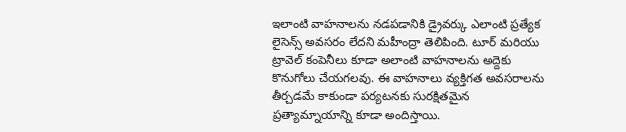ఇలాంటి వాహనాలను నడపడానికి డ్రైవర్కు ఎలాంటి ప్రత్యేక లైసెన్స్ అవసరం లేదని మహీంద్రా తెలిపింది. టూర్ మరియు ట్రావెల్ కంపెనీలు కూడా అలాంటి వాహనాలను అద్దెకు కొనుగోలు చేయగలవు. ఈ వాహనాలు వ్యక్తిగత అవసరాలను తీర్చడమే కాకుండా పర్యటనకు సురక్షితమైన ప్రత్యామ్నాయాన్ని కూడా అందిస్తాయి.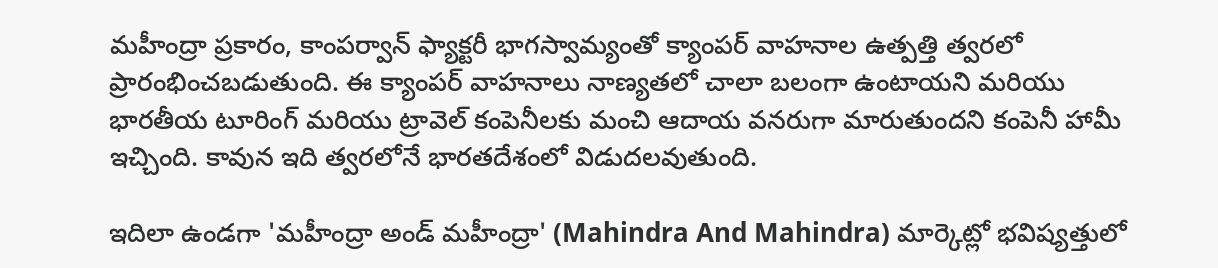మహీంద్రా ప్రకారం, కాంపర్వాన్ ఫ్యాక్టరీ భాగస్వామ్యంతో క్యాంపర్ వాహనాల ఉత్పత్తి త్వరలో ప్రారంభించబడుతుంది. ఈ క్యాంపర్ వాహనాలు నాణ్యతలో చాలా బలంగా ఉంటాయని మరియు భారతీయ టూరింగ్ మరియు ట్రావెల్ కంపెనీలకు మంచి ఆదాయ వనరుగా మారుతుందని కంపెనీ హామీ ఇచ్చింది. కావున ఇది త్వరలోనే భారతదేశంలో విడుదలవుతుంది.

ఇదిలా ఉండగా 'మహీంద్రా అండ్ మహీంద్రా' (Mahindra And Mahindra) మార్కెట్లో భవిష్యత్తులో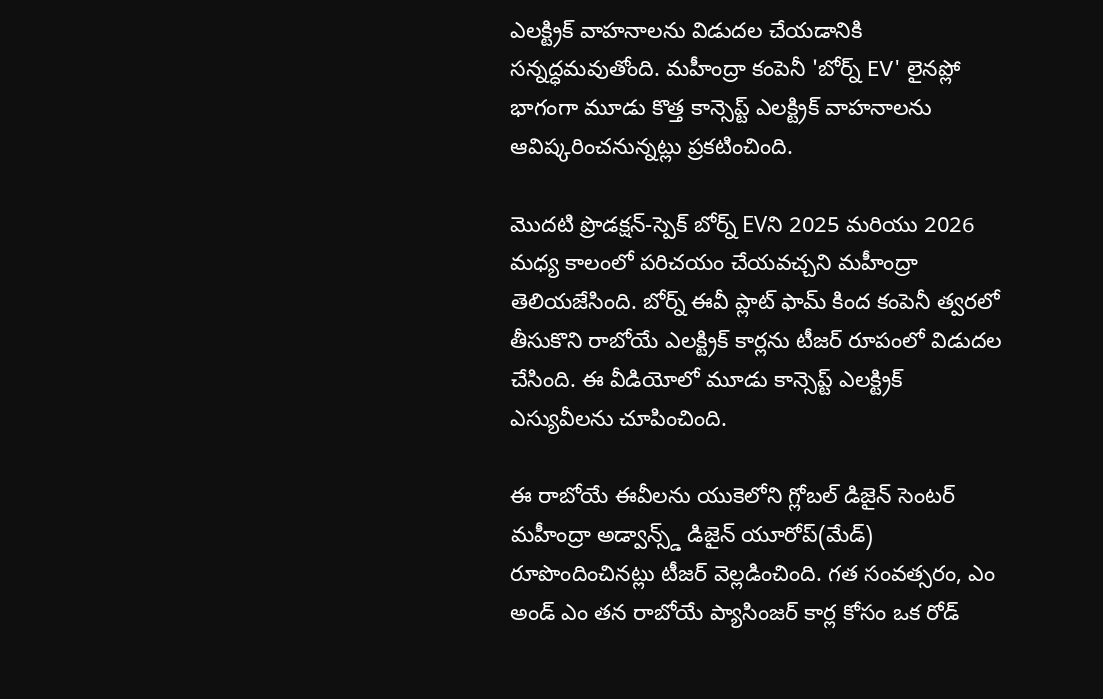ఎలక్ట్రిక్ వాహనాలను విడుదల చేయడానికి సన్నద్ధమవుతోంది. మహీంద్రా కంపెనీ 'బోర్న్ EV' లైనప్లో భాగంగా మూడు కొత్త కాన్సెప్ట్ ఎలక్ట్రిక్ వాహనాలను ఆవిష్కరించనున్నట్లు ప్రకటించింది.

మొదటి ప్రొడక్షన్-స్పెక్ బోర్న్ EVని 2025 మరియు 2026 మధ్య కాలంలో పరిచయం చేయవచ్చని మహీంద్రా తెలియజేసింది. బోర్న్ ఈవీ ప్లాట్ ఫామ్ కింద కంపెనీ త్వరలో తీసుకొని రాబోయే ఎలక్ట్రిక్ కార్లను టీజర్ రూపంలో విడుదల చేసింది. ఈ వీడియోలో మూడు కాన్సెప్ట్ ఎలక్ట్రిక్ ఎస్యువీలను చూపించింది.

ఈ రాబోయే ఈవీలను యుకెలోని గ్లోబల్ డిజైన్ సెంటర్ మహీంద్రా అడ్వాన్స్డ్ డిజైన్ యూరోప్(మేడ్) రూపొందించినట్లు టీజర్ వెల్లడించింది. గత సంవత్సరం, ఎం అండ్ ఎం తన రాబోయే ప్యాసింజర్ కార్ల కోసం ఒక రోడ్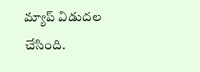మ్యాప్ విడుదల చేసింది.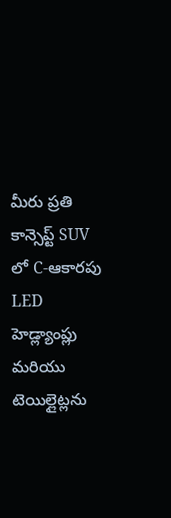మీరు ప్రతి కాన్సెప్ట్ SUV లో C-ఆకారపు LED హెడ్ల్యాంప్లు మరియు టెయిల్లైట్లను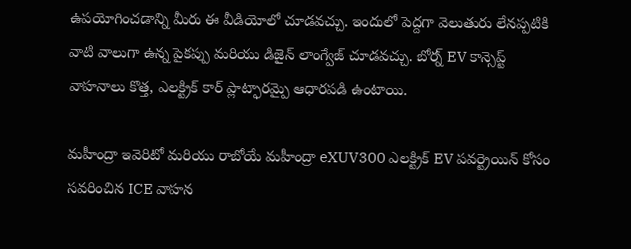ఉపయోగించడాన్ని మీరు ఈ వీడియోలో చూడవచ్చు. ఇందులో పెద్దగా వెలుతురు లేనప్పటికి వాటి వాలుగా ఉన్న పైకప్పు మరియు డిజైన్ లాంగ్వేజ్ చూడవచ్చు. బోర్న్ EV కాన్సెప్ట్ వాహనాలు కొత్త, ఎలక్ట్రిక్ కార్ ప్లాట్ఫారమ్పై ఆధారపడి ఉంటాయి.

మహీంద్రా ఇవెరిటో మరియు రాబోయే మహీంద్రా eXUV300 ఎలక్ట్రిక్ EV పవర్ట్రెయిన్ కోసం సవరించిన ICE వాహన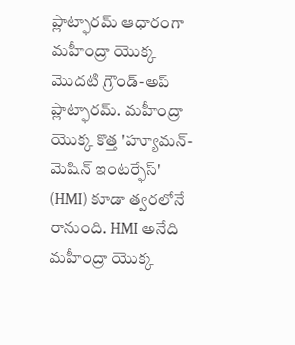ప్లాట్ఫారమ్ ఆధారంగా మహీంద్రా యొక్క మొదటి గ్రౌండ్-అప్ ప్లాట్ఫారమ్. మహీంద్రా యొక్క కొత్త 'హ్యూమన్-మెషిన్ ఇంటర్ఫేస్' (HMI) కూడా త్వరలోనే రానుంది. HMI అనేది మహీంద్రా యొక్క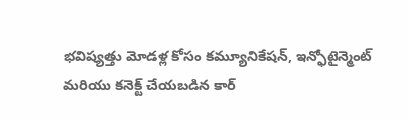భవిష్యత్తు మోడళ్ల కోసం కమ్యూనికేషన్, ఇన్ఫోటైన్మెంట్ మరియు కనెక్ట్ చేయబడిన కార్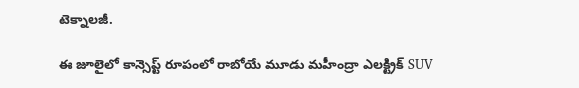టెక్నాలజీ.

ఈ జూలైలో కాన్సెప్ట్ రూపంలో రాబోయే మూడు మహీంద్రా ఎలక్ట్రిక్ SUV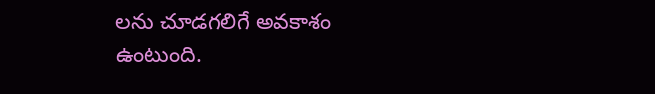లను చూడగలిగే అవకాశం ఉంటుంది.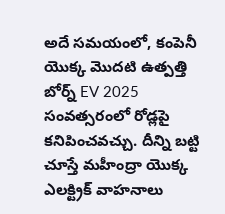అదే సమయంలో, కంపెనీ యొక్క మొదటి ఉత్పత్తి బోర్న్ EV 2025 సంవత్సరంలో రోడ్లపై కనిపించవచ్చు. దీన్ని బట్టి చూస్తే మహీంద్రా యొక్క ఎలక్ట్రిక్ వాహనాలు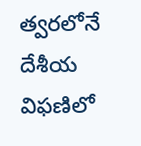త్వరలోనే దేశీయ విఫణిలో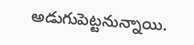అడుగుపెట్టనున్నాయి.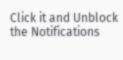Click it and Unblock the Notifications